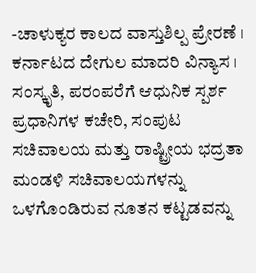-ಚಾಳುಕ್ಯರ ಕಾಲದ ವಾಸ್ತುಶಿಲ್ಪ ಪ್ರೇರಣೆ । ಕರ್ನಾಟದ ದೇಗುಲ ಮಾದರಿ ವಿನ್ಯಾಸ । ಸಂಸ್ಕೃತಿ, ಪರಂಪರೆಗೆ ಆಧುನಿಕ ಸ್ಪರ್ಶ
ಪ್ರಧಾನಿಗಳ ಕಚೇರಿ, ಸಂಪುಟ ಸಚಿವಾಲಯ ಮತ್ತು ರಾಷ್ಟ್ರೀಯ ಭದ್ರತಾ ಮಂಡಳಿ ಸಚಿವಾಲಯಗಳನ್ನು ಒಳಗೊಂಡಿರುವ ನೂತನ ಕಟ್ಟಡವನ್ನು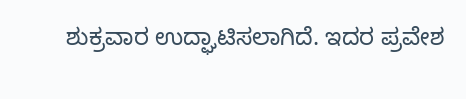ಶುಕ್ರವಾರ ಉದ್ಘಾಟಿಸಲಾಗಿದೆ. ಇದರ ಪ್ರವೇಶ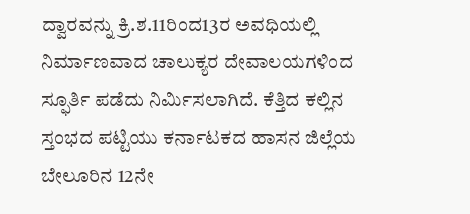ದ್ವಾರವನ್ನು ಕ್ರಿ.ಶ.11ರಿಂದ13ರ ಅವಧಿಯಲ್ಲಿ ನಿರ್ಮಾಣವಾದ ಚಾಲುಕ್ಯರ ದೇವಾಲಯಗಳಿಂದ ಸ್ಫೂರ್ತಿ ಪಡೆದು ನಿರ್ಮಿಸಲಾಗಿದೆ. ಕೆತ್ತಿದ ಕಲ್ಲಿನ ಸ್ತಂಭದ ಪಟ್ಟಿಯು ಕರ್ನಾಟಕದ ಹಾಸನ ಜಿಲ್ಲೆಯ ಬೇಲೂರಿನ 12ನೇ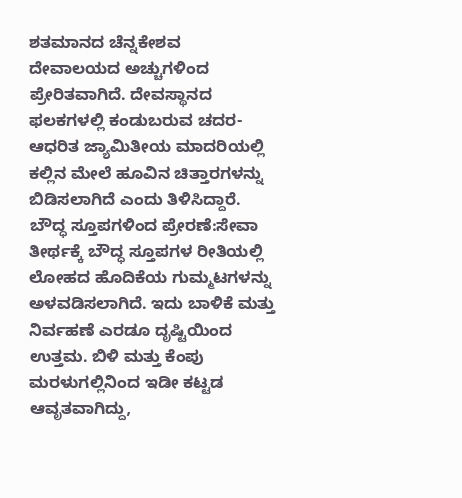ಶತಮಾನದ ಚೆನ್ನಕೇಶವ ದೇವಾಲಯದ ಅಚ್ಚುಗಳಿಂದ ಪ್ರೇರಿತವಾಗಿದೆ. ದೇವಸ್ಥಾನದ ಫಲಕಗಳಲ್ಲಿ ಕಂಡುಬರುವ ಚದರ-ಆಧರಿತ ಜ್ಯಾಮಿತೀಯ ಮಾದರಿಯಲ್ಲಿ ಕಲ್ಲಿನ ಮೇಲೆ ಹೂವಿನ ಚಿತ್ತಾರಗಳನ್ನು ಬಿಡಿಸಲಾಗಿದೆ ಎಂದು ತಿಳಿಸಿದ್ದಾರೆ.
ಬೌದ್ಧ ಸ್ತೂಪಗಳಿಂದ ಪ್ರೇರಣೆ:ಸೇವಾ ತೀರ್ಥಕ್ಕೆ ಬೌದ್ಧ ಸ್ತೂಪಗಳ ರೀತಿಯಲ್ಲಿ ಲೋಹದ ಹೊದಿಕೆಯ ಗುಮ್ಮಟಗಳನ್ನು ಅಳವಡಿಸಲಾಗಿದೆ. ಇದು ಬಾಳಿಕೆ ಮತ್ತು ನಿರ್ವಹಣೆ ಎರಡೂ ದೃಷ್ಟಿಯಿಂದ ಉತ್ತಮ. ಬಿಳಿ ಮತ್ತು ಕೆಂಪು ಮರಳುಗಲ್ಲಿನಿಂದ ಇಡೀ ಕಟ್ಟಡ ಆವೃತವಾಗಿದ್ದು,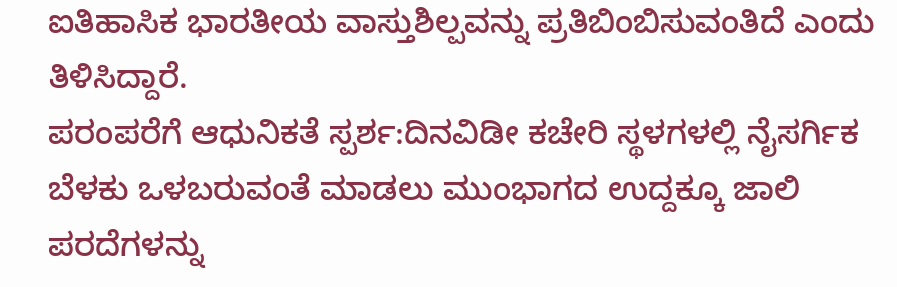ಐತಿಹಾಸಿಕ ಭಾರತೀಯ ವಾಸ್ತುಶಿಲ್ಪವನ್ನು ಪ್ರತಿಬಿಂಬಿಸುವಂತಿದೆ ಎಂದು ತಿಳಿಸಿದ್ದಾರೆ.
ಪರಂಪರೆಗೆ ಆಧುನಿಕತೆ ಸ್ಪರ್ಶ:ದಿನವಿಡೀ ಕಚೇರಿ ಸ್ಥಳಗಳಲ್ಲಿ ನೈಸರ್ಗಿಕ ಬೆಳಕು ಒಳಬರುವಂತೆ ಮಾಡಲು ಮುಂಭಾಗದ ಉದ್ದಕ್ಕೂ ಜಾಲಿ ಪರದೆಗಳನ್ನು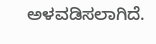ಅಳವಡಿಸಲಾಗಿದೆ.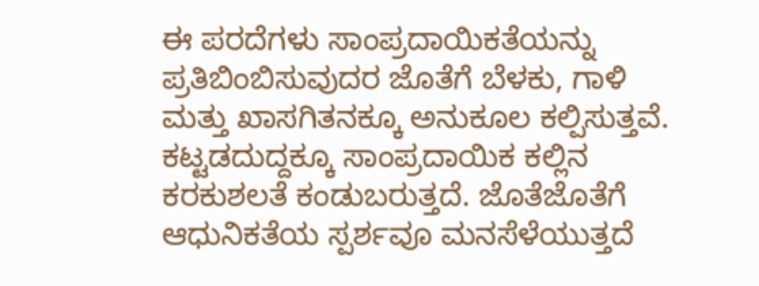ಈ ಪರದೆಗಳು ಸಾಂಪ್ರದಾಯಿಕತೆಯನ್ನು ಪ್ರತಿಬಿಂಬಿಸುವುದರ ಜೊತೆಗೆ ಬೆಳಕು, ಗಾಳಿ ಮತ್ತು ಖಾಸಗಿತನಕ್ಕೂ ಅನುಕೂಲ ಕಲ್ಪಿಸುತ್ತವೆ. ಕಟ್ಟಡದುದ್ದಕ್ಕೂ ಸಾಂಪ್ರದಾಯಿಕ ಕಲ್ಲಿನ ಕರಕುಶಲತೆ ಕಂಡುಬರುತ್ತದೆ. ಜೊತೆಜೊತೆಗೆ ಆಧುನಿಕತೆಯ ಸ್ಪರ್ಶವೂ ಮನಸೆಳೆಯುತ್ತದೆ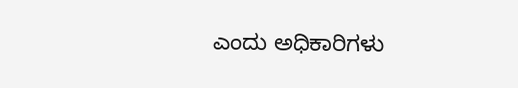ಎಂದು ಅಧಿಕಾರಿಗಳು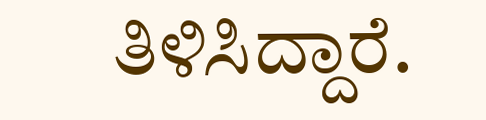ತಿಳಿಸಿದ್ದಾರೆ.